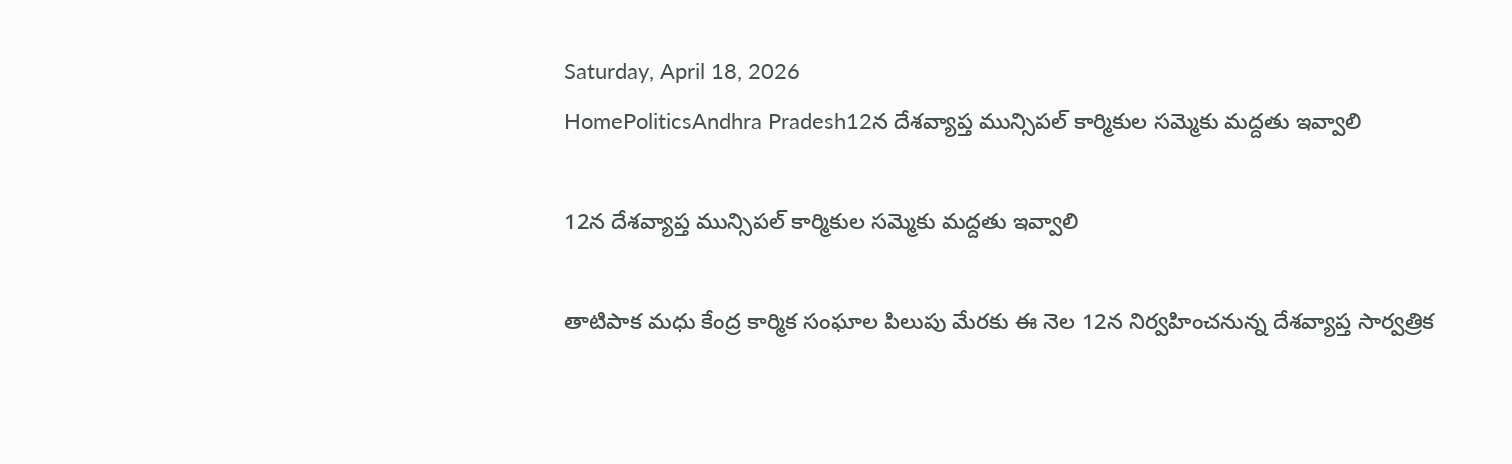Saturday, April 18, 2026
HomePoliticsAndhra Pradesh12న దేశవ్యాప్త మున్సిపల్ కార్మికుల సమ్మెకు మద్దతు ఇవ్వాలి

12న దేశవ్యాప్త మున్సిపల్ కార్మికుల సమ్మెకు మద్దతు ఇవ్వాలి

తాటిపాక మధు కేంద్ర కార్మిక సంఘాల పిలుపు మేరకు ఈ నెల 12న నిర్వహించనున్న దేశవ్యాప్త సార్వత్రిక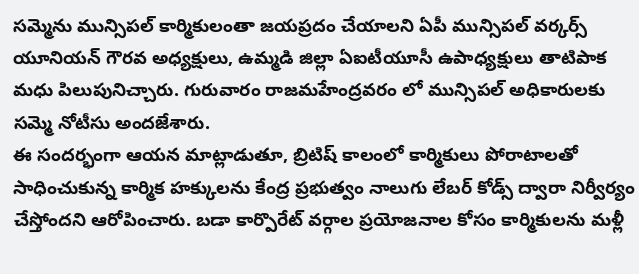సమ్మెను మున్సిపల్ కార్మికులంతా జయప్రదం చేయాలని ఏపీ మున్సిపల్ వర్కర్స్ యూనియన్ గౌరవ అధ్యక్షులు, ఉమ్మడి జిల్లా ఏఐటీయూసీ ఉపాధ్యక్షులు తాటిపాక మధు పిలుపునిచ్చారు. గురువారం రాజమహేంద్రవరం లో మున్సిపల్ అధికారులకు సమ్మె నోటీసు అందజేశారు.
ఈ సందర్భంగా ఆయన మాట్లాడుతూ, బ్రిటిష్ కాలంలో కార్మికులు పోరాటాలతో సాధించుకున్న కార్మిక హక్కులను కేంద్ర ప్రభుత్వం నాలుగు లేబర్ కోడ్స్ ద్వారా నిర్వీర్యం చేస్తోందని ఆరోపించారు. బడా కార్పొరేట్ వర్గాల ప్రయోజనాల కోసం కార్మికులను మళ్లీ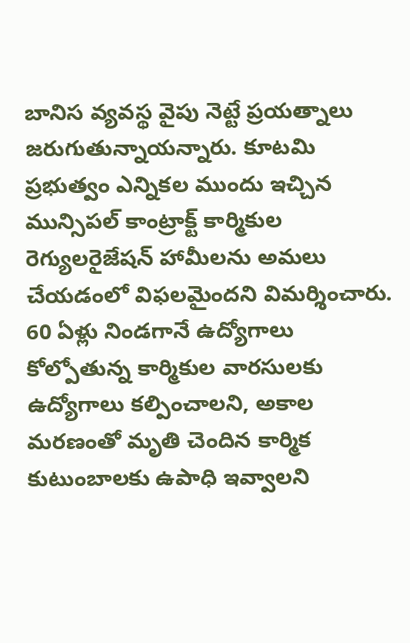బానిస వ్యవస్థ వైపు నెట్టే ప్రయత్నాలు జరుగుతున్నాయన్నారు. కూటమి ప్రభుత్వం ఎన్నికల ముందు ఇచ్చిన మున్సిపల్ కాంట్రాక్ట్ కార్మికుల రెగ్యులరైజేషన్ హామీలను అమలు చేయడంలో విఫలమైందని విమర్శించారు. 60 ఏళ్లు నిండగానే ఉద్యోగాలు కోల్పోతున్న కార్మికుల వారసులకు ఉద్యోగాలు కల్పించాలని, అకాల మరణంతో మృతి చెందిన కార్మిక కుటుంబాలకు ఉపాధి ఇవ్వాలని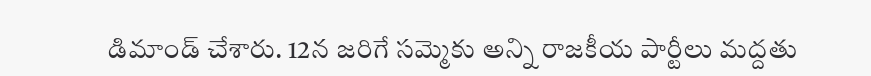డిమాండ్ చేశారు. 12న జరిగే సమ్మెకు అన్ని రాజకీయ పార్టీలు మద్దతు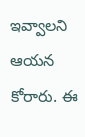ఇవ్వాలని ఆయన కోరారు. ఈ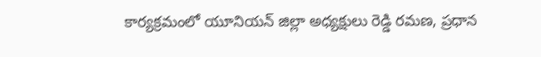కార్యక్రమంలో యూనియన్ జిల్లా అధ్యక్షులు రెడ్డి రమణ, ప్రధాన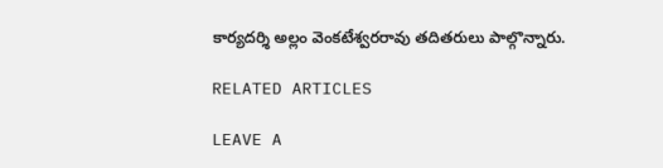కార్యదర్శి అల్లం వెంకటేశ్వరరావు తదితరులు పాల్గొన్నారు.

RELATED ARTICLES

LEAVE A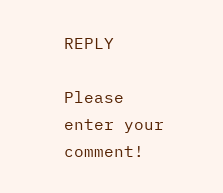REPLY

Please enter your comment!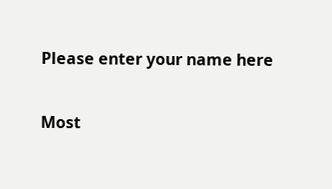Please enter your name here

Most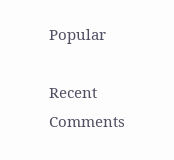Popular

Recent Comments